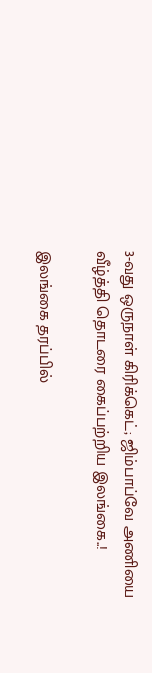3-வது ஒருநாள் கிரிக்கெட்; ஜிம்பாப்வே அணியை வீழ்த்தி தொடரை கைப்பற்றிய இலங்கை..!

இலங்கை தரப்பில்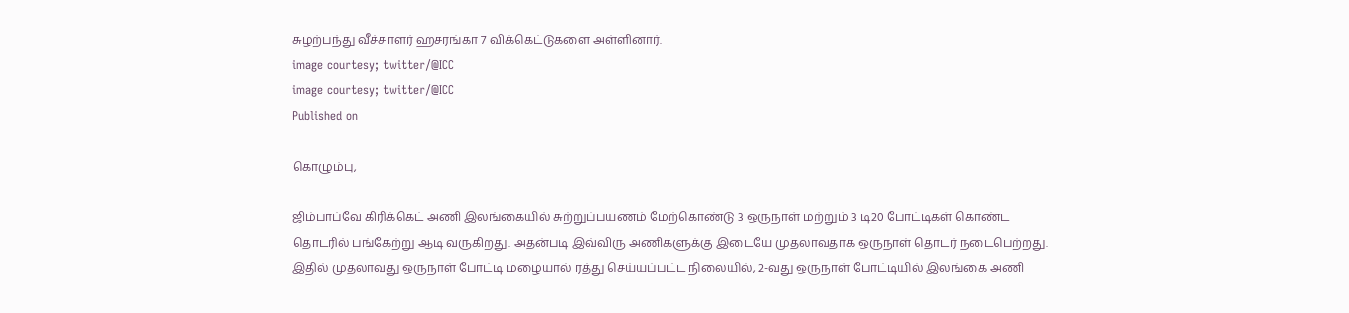சுழற்பந்து வீச்சாளர் ஹசரங்கா 7 விக்கெட்டுகளை அள்ளினார்.
image courtesy; twitter/@ICC
image courtesy; twitter/@ICC
Published on

கொழும்பு,

ஜிம்பாப்வே கிரிக்கெட் அணி இலங்கையில் சுற்றுப்பயணம் மேற்கொண்டு 3 ஒருநாள் மற்றும் 3 டி20 போட்டிகள் கொண்ட தொடரில் பங்கேற்று ஆடி வருகிறது. அதன்படி இவ்விரு அணிகளுக்கு இடையே முதலாவதாக ஒருநாள் தொடர் நடைபெற்றது. இதில் முதலாவது ஒருநாள் போட்டி மழையால் ரத்து செய்யப்பட்ட நிலையில், 2-வது ஒருநாள் போட்டியில் இலங்கை அணி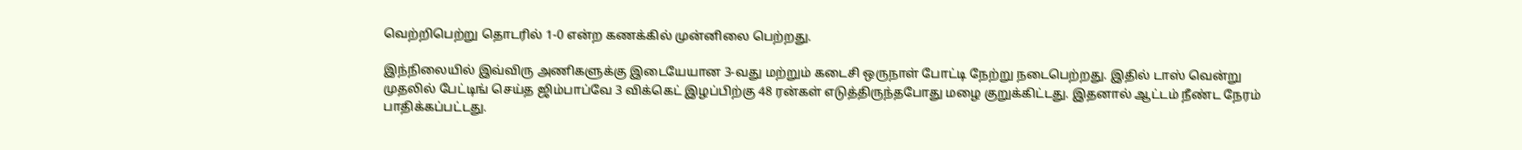வெற்றிபெற்று தொடரில் 1-0 என்ற கணக்கில் முன்னிலை பெற்றது.

இந்நிலையில் இவ்விரு அணிகளுக்கு இடையேயான 3-வது மற்றும் கடைசி ஒருநாள் போட்டி நேற்று நடைபெற்றது. இதில் டாஸ் வென்று முதலில் பேட்டிங் செய்த ஜிம்பாப்வே 3 விக்கெட் இழப்பிற்கு 48 ரன்கள் எடுத்திருந்தபோது மழை குறுக்கிட்டது. இதனால் ஆட்டம் நீண்ட நேரம் பாதிக்கப்பட்டது.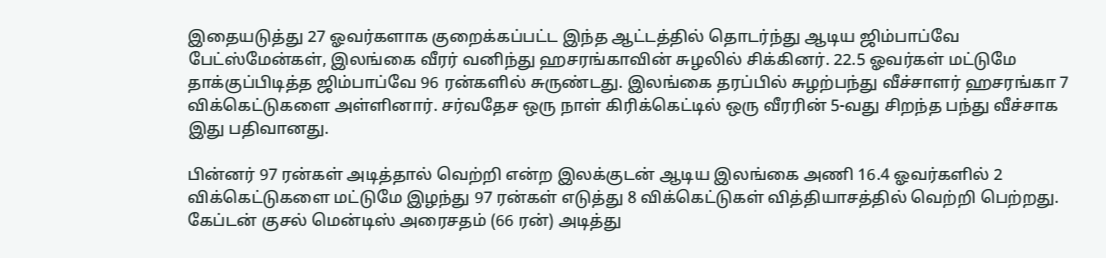இதையடுத்து 27 ஓவர்களாக குறைக்கப்பட்ட இந்த ஆட்டத்தில் தொடர்ந்து ஆடிய ஜிம்பாப்வே பேட்ஸ்மேன்கள், இலங்கை வீரர் வனிந்து ஹசரங்காவின் சுழலில் சிக்கினர். 22.5 ஓவர்கள் மட்டுமே தாக்குப்பிடித்த ஜிம்பாப்வே 96 ரன்களில் சுருண்டது. இலங்கை தரப்பில் சுழற்பந்து வீச்சாளர் ஹசரங்கா 7 விக்கெட்டுகளை அள்ளினார். சர்வதேச ஒரு நாள் கிரிக்கெட்டில் ஒரு வீரரின் 5-வது சிறந்த பந்து வீச்சாக இது பதிவானது.

பின்னர் 97 ரன்கள் அடித்தால் வெற்றி என்ற இலக்குடன் ஆடிய இலங்கை அணி 16.4 ஓவர்களில் 2 விக்கெட்டுகளை மட்டுமே இழந்து 97 ரன்கள் எடுத்து 8 விக்கெட்டுகள் வித்தியாசத்தில் வெற்றி பெற்றது. கேப்டன் குசல் மென்டிஸ் அரைசதம் (66 ரன்) அடித்து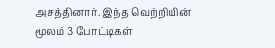அசத்தினார். இந்த வெற்றியின் மூலம் 3 போட்டிகள்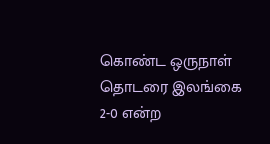கொண்ட ஒருநாள் தொடரை இலங்கை 2-0 என்ற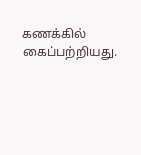கணக்கில் கைப்பற்றியது.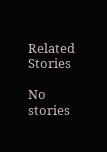Related Stories

No stories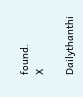found.
X

Dailythanthi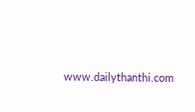www.dailythanthi.com